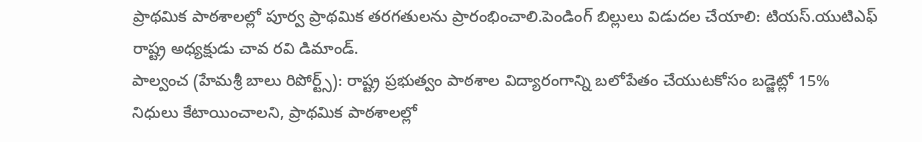ప్రాథమిక పాఠశాలల్లో పూర్వ ప్రాథమిక తరగతులను ప్రారంభించాలి.పెండింగ్ బిల్లులు విడుదల చేయాలి: టియస్.యుటిఎఫ్ రాష్ట్ర అధ్యక్షుడు చావ రవి డిమాండ్.
పాల్వంచ (హేమశ్రీ బాలు రిపోర్ట్స్): రాష్ట్ర ప్రభుత్వం పాఠశాల విద్యారంగాన్ని బలోపేతం చేయుటకోసం బడ్జెట్లో 15% నిధులు కేటాయించాలని, ప్రాథమిక పాఠశాలల్లో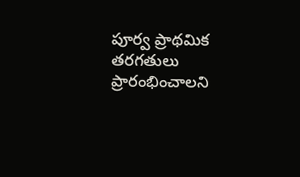పూర్వ ప్రాథమిక తరగతులు ప్రారంభించాలని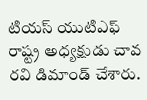టియస్ యుటిఎఫ్ రాష్ట్ర అధ్యక్షుడు చావ రవి డిమాండ్ చేశారు.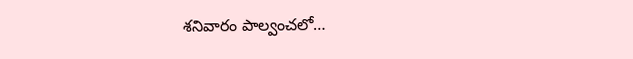శనివారం పాల్వంచలో…